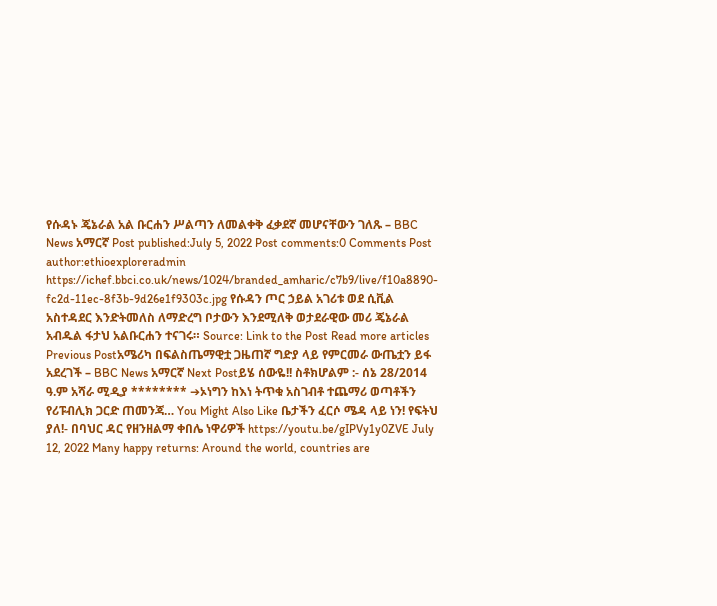የሱዳኑ ጄኔራል አል ቡርሐን ሥልጣን ለመልቀቅ ፈቃደኛ መሆናቸውን ገለጹ – BBC News አማርኛ Post published:July 5, 2022 Post comments:0 Comments Post author:ethioexploreradmin https://ichef.bbci.co.uk/news/1024/branded_amharic/c7b9/live/f10a8890-fc2d-11ec-8f3b-9d26e1f9303c.jpg የሱዳን ጦር ኃይል አገሪቱ ወደ ሲቪል አስተዳደር እንድትመለስ ለማድረግ ቦታውን እንደሚለቅ ወታደራዊው መሪ ጄኔራል አብዱል ፋታህ አልቡርሐን ተናገሩ። Source: Link to the Post Read more articles Previous Postአሜሪካ በፍልስጤማዊቷ ጋዜጠኛ ግድያ ላይ የምርመራ ውጤቷን ይፋ አደረገች – BBC News አማርኛ Next Postይሄ ሰውዬ!! ስቶክሆልም :- ሰኔ 28/2014 ዓ.ም አሻራ ሚዲያ ******** ➔ኦነግን ከእነ ትጥቁ አስገብቶ ተጨማሪ ወጣቶችን የሪፑብሊክ ጋርድ ጠመንጃ… You Might Also Like ቤታችን ፈርሶ ሜዳ ላይ ነን! የፍትህ ያለ!- በባህር ዳር የዘንዘልማ ቀበሌ ነዋሪዎች https://youtu.be/gIPVy1y0ZVE July 12, 2022 Many happy returns: Around the world, countries are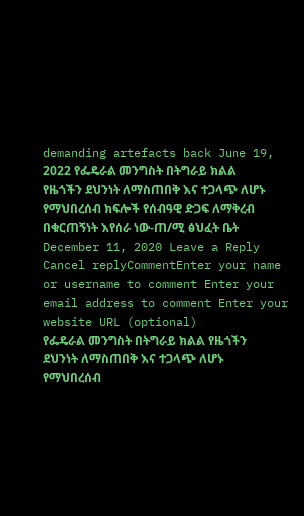demanding artefacts back June 19, 2022 የፌዴራል መንግስት በትግራይ ክልል የዜጎችን ደህንነት ለማስጠበቅ እና ተጋላጭ ለሆኑ የማህበረሰብ ክፍሎች የሰብዓዊ ድጋፍ ለማቅረብ በቁርጠኝነት እየሰራ ነው-ጠ/ሚ ፅህፈት ቤት December 11, 2020 Leave a Reply Cancel replyCommentEnter your name or username to comment Enter your email address to comment Enter your website URL (optional)
የፌዴራል መንግስት በትግራይ ክልል የዜጎችን ደህንነት ለማስጠበቅ እና ተጋላጭ ለሆኑ የማህበረሰብ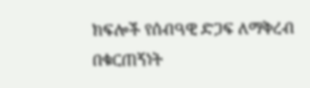ክፍሎች የሰብዓዊ ድጋፍ ለማቅረብ በቁርጠኝነት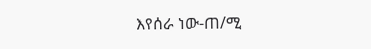እየሰራ ነው-ጠ/ሚ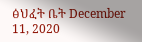ፅህፈት ቤት December 11, 2020